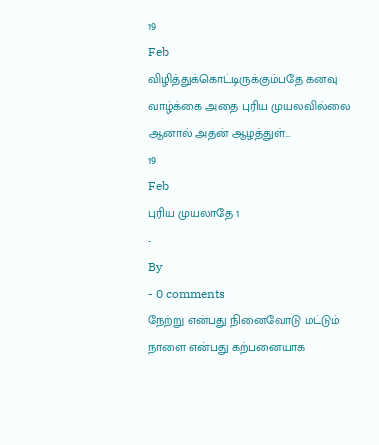19
Feb
விழித்துக்கொட்டிருக்கும்பதே கனவு
வாழ்க்கை அதை புரிய முயலவில்லை
ஆனால் அதன் ஆழத்துள்...
19
Feb
புரிய முயலாதே 1
-
By
- 0 comments
நேற்று என்பது நினைவோடு மட்டும்
நாளை என்பது கற்பனையாக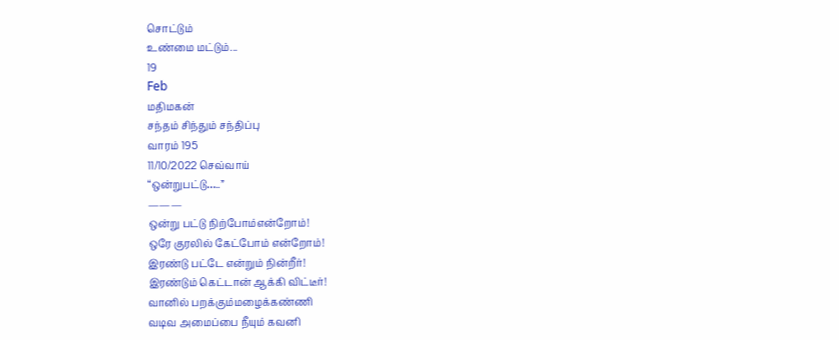சொட்டும்
உண்மை மட்டும்...
19
Feb
மதிமகன்
சந்தம் சிந்தும் சந்திப்பு
வாரம் 195
11/10/2022 செவ்வாய்
“ஒன்றுபட்டு…..”
———
ஒன்று பட்டு நிற்போம்என்றோம்!
ஒரே குரலில் கேட்போம் என்றோம்!
இரண்டு பட்டே என்றும் நின்றீர்!
இரண்டும் கெட்டான் ஆக்கி விட்டீர்!
வானில் பறக்கும்மழைக்கண்ணி
வடிவ அமைப்பை நீயும் கவனி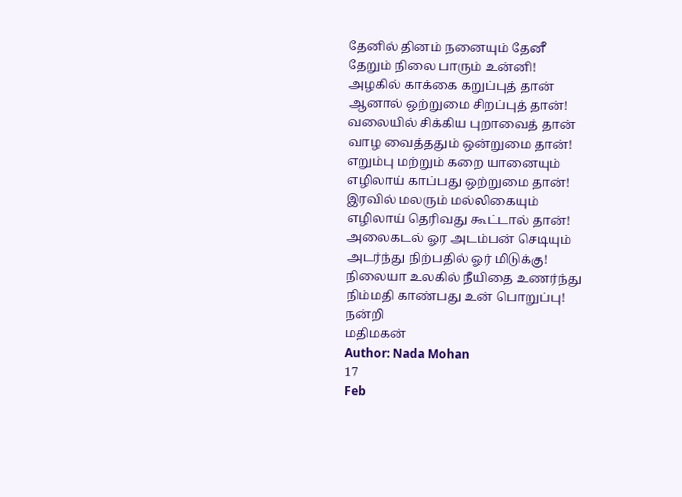தேனில் தினம் நனையும் தேனீ
தேறும் நிலை பாரும் உன்னி!
அழகில் காக்கை கறுப்புத் தான்
ஆனால் ஒற்றுமை சிறப்புத் தான்!
வலையில் சிக்கிய புறாவைத் தான்
வாழ வைத்ததும் ஒன்றுமை தான்!
எறும்பு மற்றும் கறை யானையும்
எழிலாய் காப்பது ஒற்றுமை தான்!
இரவில் மலரும் மல்லிகையும்
எழிலாய் தெரிவது கூட்டால் தான்!
அலைகடல் ஓர அடம்பன் செடியும்
அடர்ந்து நிற்பதில் ஓர் மிடுக்கு!
நிலையா உலகில் நீயிதை உணர்ந்து
நிம்மதி காண்பது உன் பொறுப்பு!
நன்றி
மதிமகன்
Author: Nada Mohan
17
Feb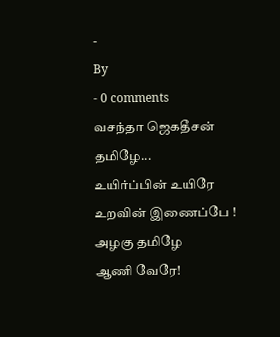-
By
- 0 comments
வசந்தா ஜெகதீசன்
தமிழே...
உயிர்ப்பின் உயிரே
உறவின் இணைப்பே !
அழகு தமிழே
ஆணி வேரே!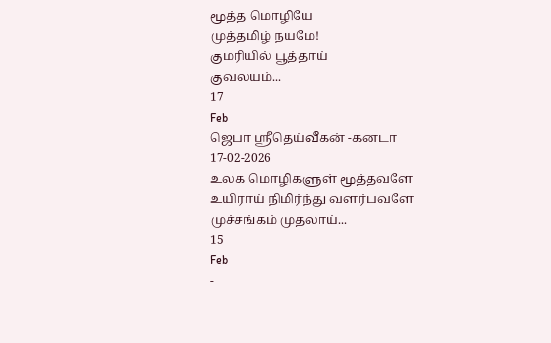மூத்த மொழியே
முத்தமிழ் நயமே!
குமரியில் பூத்தாய்
குவலயம்...
17
Feb
ஜெபா ஸ்ரீதெய்வீகன் -கனடா
17-02-2026
உலக மொழிகளுள் மூத்தவளே
உயிராய் நிமிர்ந்து வளர்பவளே
முச்சங்கம் முதலாய்...
15
Feb
-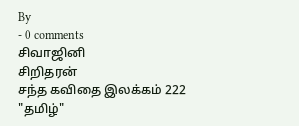By
- 0 comments
சிவாஜினி
சிறிதரன்
சந்த கவிதை இலக்கம் 222
"தமிழ்"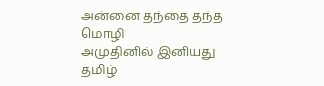அன்னை தந்தை தந்த மொழி
அமுதினில் இனியது
தமிழ்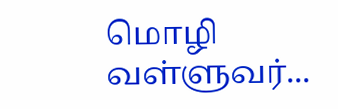மொழி
வள்ளுவர்...